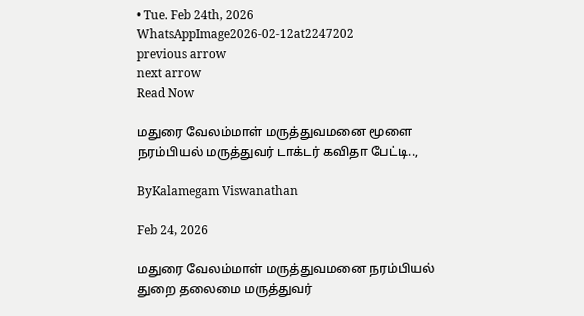• Tue. Feb 24th, 2026
WhatsAppImage2026-02-12at2247202
previous arrow
next arrow
Read Now

மதுரை வேலம்மாள் மருத்துவமனை மூளை நரம்பியல் மருத்துவர் டாக்டர் கவிதா பேட்டி..,

ByKalamegam Viswanathan

Feb 24, 2026

மதுரை வேலம்மாள் மருத்துவமனை நரம்பியல் துறை தலைமை மருத்துவர்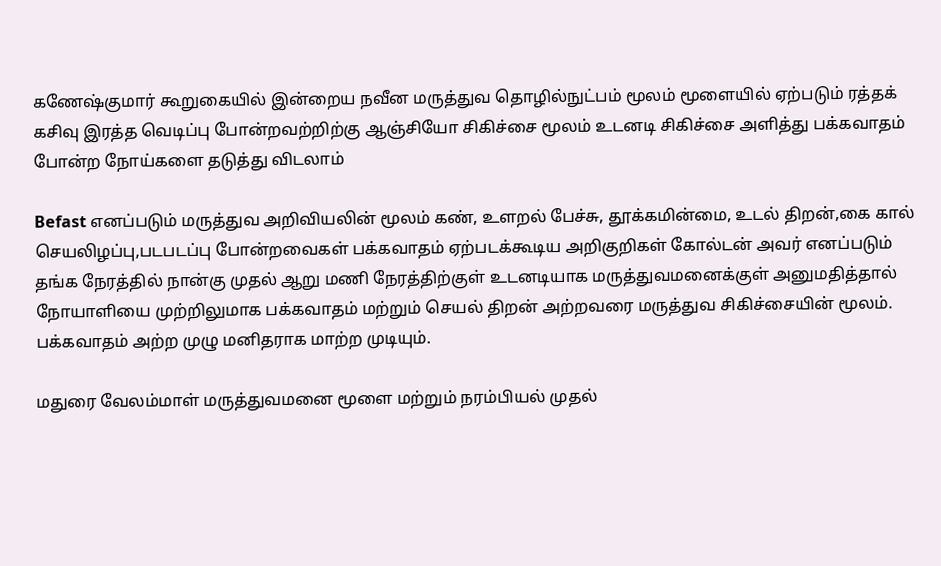கணேஷ்குமார் கூறுகையில் இன்றைய நவீன மருத்துவ தொழில்நுட்பம் மூலம் மூளையில் ஏற்படும் ரத்தக் கசிவு இரத்த வெடிப்பு போன்றவற்றிற்கு ஆஞ்சியோ சிகிச்சை மூலம் உடனடி சிகிச்சை அளித்து பக்கவாதம் போன்ற நோய்களை தடுத்து விடலாம்

Befast எனப்படும் மருத்துவ அறிவியலின் மூலம் கண், உளறல் பேச்சு, தூக்கமின்மை, உடல் திறன்,கை கால் செயலிழப்பு,படபடப்பு போன்றவைகள் பக்கவாதம் ஏற்படக்கூடிய அறிகுறிகள் கோல்டன் அவர் எனப்படும் தங்க நேரத்தில் நான்கு முதல் ஆறு மணி நேரத்திற்குள் உடனடியாக மருத்துவமனைக்குள் அனுமதித்தால் நோயாளியை முற்றிலுமாக பக்கவாதம் மற்றும் செயல் திறன் அற்றவரை மருத்துவ சிகிச்சையின் மூலம். பக்கவாதம் அற்ற முழு மனிதராக மாற்ற முடியும்.

மதுரை வேலம்மாள் மருத்துவமனை மூளை மற்றும் நரம்பியல் முதல்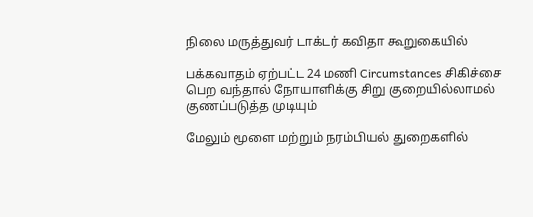நிலை மருத்துவர் டாக்டர் கவிதா கூறுகையில்

பக்கவாதம் ஏற்பட்ட 24 மணி Circumstances சிகிச்சை பெற வந்தால் நோயாளிக்கு சிறு குறையில்லாமல் குணப்படுத்த முடியும்

மேலும் மூளை மற்றும் நரம்பியல் துறைகளில்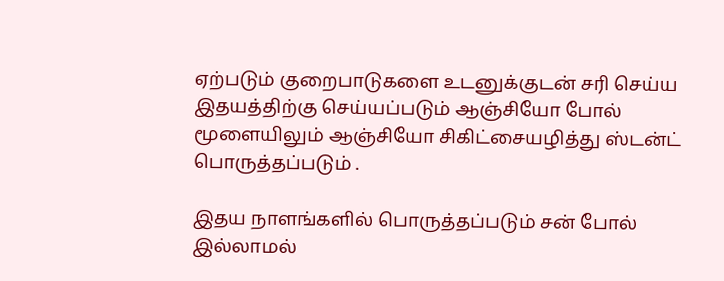ஏற்படும் குறைபாடுகளை உடனுக்குடன் சரி செய்ய இதயத்திற்கு செய்யப்படும் ஆஞ்சியோ போல் மூளையிலும் ஆஞ்சியோ சிகிட்சையழித்து ஸ்டன்ட் பொருத்தப்படும் .

இதய நாளங்களில் பொருத்தப்படும் சன் போல் இல்லாமல்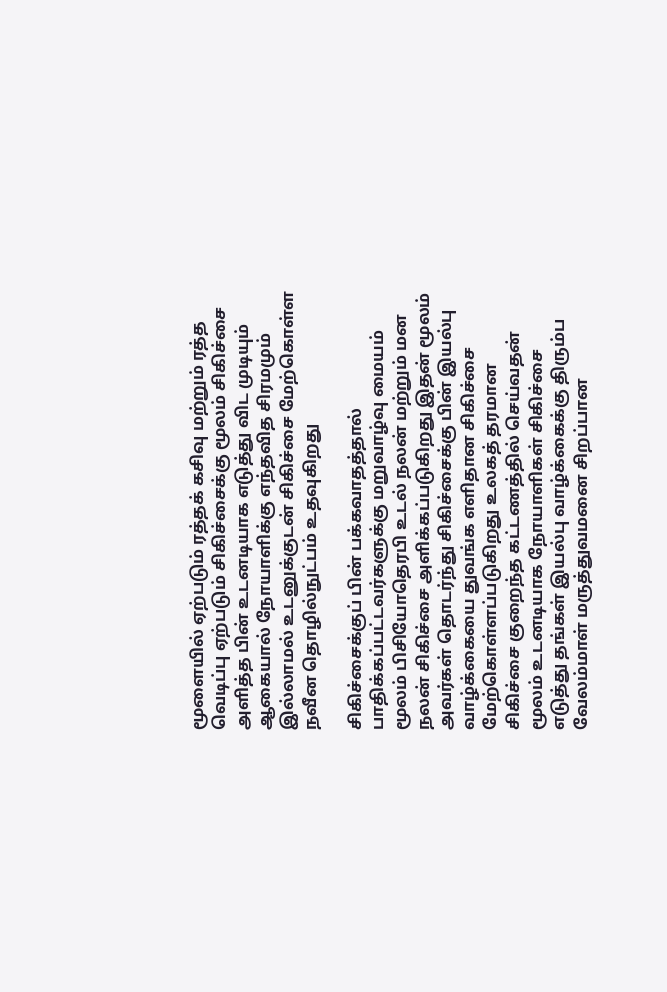மூளையில் ஏற்படும் ரத்தக் கசிவு மற்றும் ரத்த வெடிப்பு ஏற்படும் சிகிச்சைக்கு மூலம் சிகிச்சை அளித்த பின் உடனடியாக எடுத்து விட முடியும் ஆகையால் நோயாளிக்கு எந்தவித சிரமமும் இல்லாமல் உடனுக்குடன் சிகிச்சை மேற்கொள்ள நவீன தொழில்நுட்பம் உதவுகிறது

சிகிச்சைக்குப் பின் பக்கவாதத்தால் பாதிக்கப்பட்டவர்களுக்கு மறுவாழ்வு மையம் மூலம் பிசியோதெரபி உடல் நலன் மற்றும் மன நலன் சிகிச்சை அளிக்கப்படுகிறது இதன் மூலம் அவர்கள் தொடர்ந்து சிகிச்சைக்கு பின் இயல்பு வாழ்க்கையை துவங்க எளிதான சிகிச்சை மேற்கொள்ளப்படுகிறது உலகத் தரமான சிகிச்சை குறைந்த கட்டணத்தில் செய்வதன் மூலம் உடனடியாக நோயாளிகள் சிகிச்சை எடுத்து தங்கள் இயல்பு வாழ்க்கைக்கு திரும்ப வேலம்மாள் மருத்துவமனை சிறப்பான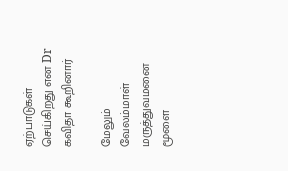ஏற்பாடுகள் செய்கிறது என Dr கவிதா கூறினார்

மேலும் வேலம்மாள் மருத்துவமனை மூளை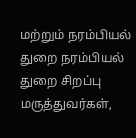மற்றும் நரம்பியல் துறை நரம்பியல் துறை சிறப்பு மருத்துவர்கள்,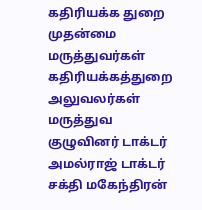கதிரியக்க துறை முதன்மை மருத்துவர்கள் கதிரியக்கத்துறை அலுவலர்கள் மருத்துவ குழுவினர் டாக்டர் அமல்ராஜ் டாக்டர் சக்தி மகேந்திரன்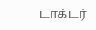டாக்டர்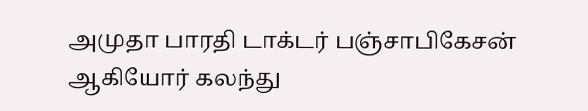அமுதா பாரதி டாக்டர் பஞ்சாபிகேசன் ஆகியோர் கலந்து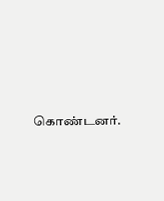கொண்டனர்.